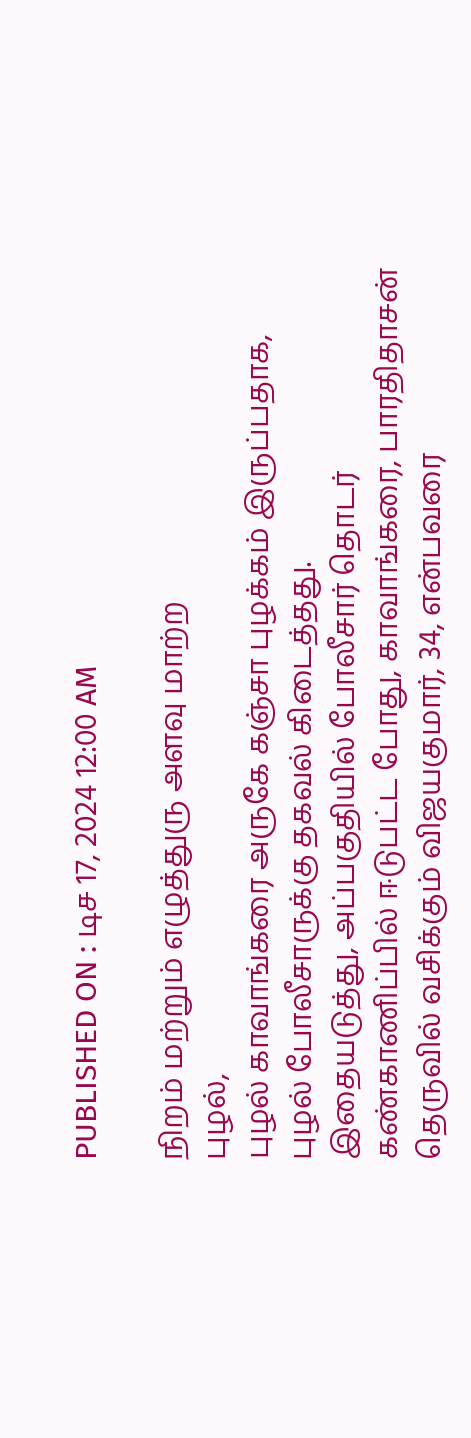PUBLISHED ON : டிச 17, 2024 12:00 AM

நிறம் மற்றும் எழுத்துரு அளவு மாற்ற
புழல்,
புழல் காவாங்கரை அருகே கஞ்சா புழக்கம் இருப்பதாக, புழல் போலீசாருக்கு தகவல் கிடைத்தது.
இதையடுத்து, அப்பகுதியில் போலீசார் தொடர் கண்காணிப்பில் ஈடுபட்ட போது, காவாங்கரை, பாரதிதாசன் தெருவில் வசிக்கும் விஜயகுமார், 34, என்பவரை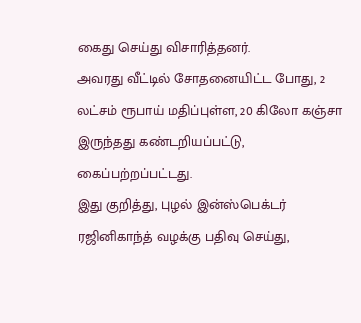கைது செய்து விசாரித்தனர்.
அவரது வீட்டில் சோதனையிட்ட போது, 2 லட்சம் ரூபாய் மதிப்புள்ள, 20 கிலோ கஞ்சா இருந்தது கண்டறியப்பட்டு, கைப்பற்றப்பட்டது.
இது குறித்து, புழல் இன்ஸ்பெக்டர் ரஜினிகாந்த் வழக்கு பதிவு செய்து,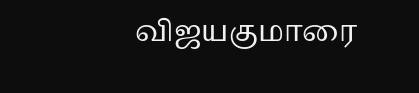விஜயகுமாரை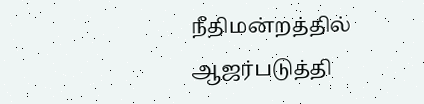நீதிமன்றத்தில் ஆஜர்படுத்தி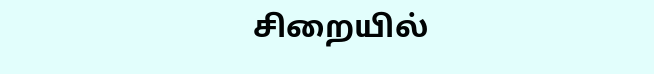சிறையில்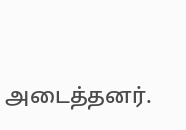அடைத்தனர்.